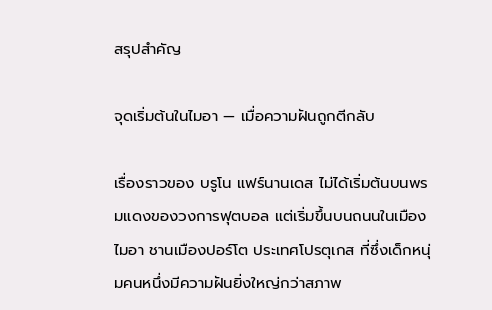สรุปสำคัญ

จุดเริ่มต้นในไมอา — เมื่อความฝันถูกตีกลับ

เรื่องราวของ บรูโน แฟร์นานเดส ไม่ได้เริ่มต้นบนพรมแดงของวงการฟุตบอล แต่เริ่มขึ้นบนถนนในเมืองไมอา ชานเมืองปอร์โต ประเทศโปรตุเกส ที่ซึ่งเด็กหนุ่มคนหนึ่งมีความฝันยิ่งใหญ่กว่าสภาพ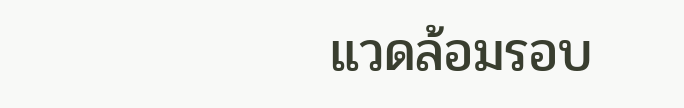แวดล้อมรอบ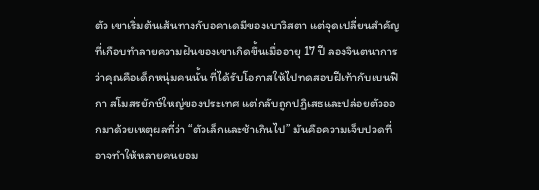ตัว เขาเริ่มต้นเส้นทางกับอคาเดมีของเบาวิสตา แต่จุดเปลี่ยนสำคัญที่เกือบทำลายความฝันของเขาเกิดขึ้นเมื่ออายุ 17 ปี ลองจินตนาการว่าคุณคือเด็กหนุ่มคนนั้น ที่ได้รับโอกาสให้ไปทดสอบฝีเท้ากับเบนฟิกา สโมสรยักษ์ใหญ่ของประเทศ แต่กลับถูกปฏิเสธและปล่อยตัวออกมาด้วยเหตุผลที่ว่า “ตัวเล็กและช้าเกินไป” มันคือความเจ็บปวดที่อาจทำให้หลายคนยอม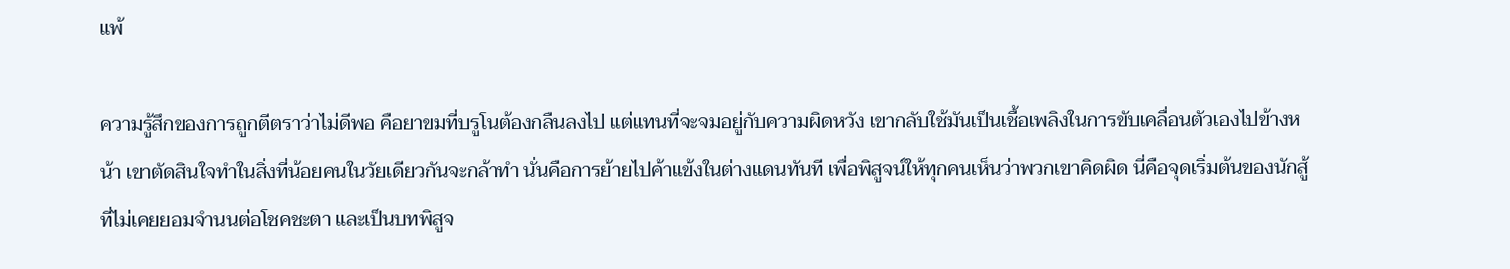แพ้

ความรู้สึกของการถูกตีตราว่าไม่ดีพอ คือยาขมที่บรูโนต้องกลืนลงไป แต่แทนที่จะจมอยู่กับความผิดหวัง เขากลับใช้มันเป็นเชื้อเพลิงในการขับเคลื่อนตัวเองไปข้างหน้า เขาตัดสินใจทำในสิ่งที่น้อยคนในวัยเดียวกันจะกล้าทำ นั่นคือการย้ายไปค้าแข้งในต่างแดนทันที เพื่อพิสูจน์ให้ทุกคนเห็นว่าพวกเขาคิดผิด นี่คือจุดเริ่มต้นของนักสู้ที่ไม่เคยยอมจำนนต่อโชคชะตา และเป็นบทพิสูจ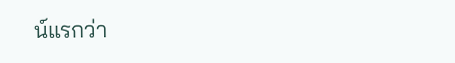น์แรกว่า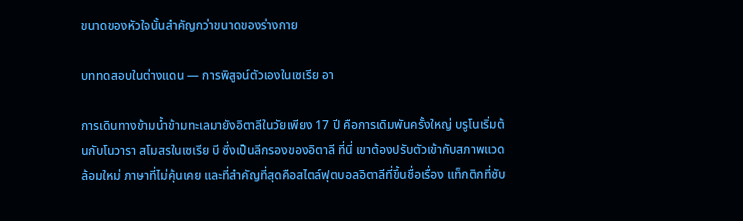ขนาดของหัวใจนั้นสำคัญกว่าขนาดของร่างกาย

บททดสอบในต่างแดน — การพิสูจน์ตัวเองในเซเรีย อา

การเดินทางข้ามน้ำข้ามทะเลมายังอิตาลีในวัยเพียง 17 ปี คือการเดิมพันครั้งใหญ่ บรูโนเริ่มต้นกับโนวารา สโมสรในเซเรีย บี ซึ่งเป็นลีกรองของอิตาลี ที่นี่ เขาต้องปรับตัวเข้ากับสภาพแวดล้อมใหม่ ภาษาที่ไม่คุ้นเคย และที่สำคัญที่สุดคือสไตล์ฟุตบอลอิตาลีที่ขึ้นชื่อเรื่อง แท็กติกที่ซับ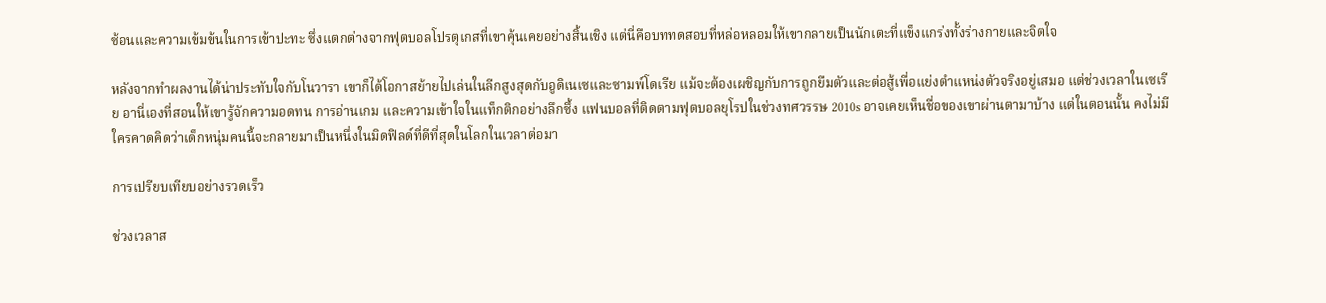ซ้อนและความเข้มข้นในการเข้าปะทะ ซึ่งแตกต่างจากฟุตบอลโปรตุเกสที่เขาคุ้นเคยอย่างสิ้นเชิง แต่นี่คือบททดสอบที่หล่อหลอมให้เขากลายเป็นนักเตะที่แข็งแกร่งทั้งร่างกายและจิตใจ

หลังจากทำผลงานได้น่าประทับใจกับโนวารา เขาก็ได้โอกาสย้ายไปเล่นในลีกสูงสุดกับอูดิเนเซและซามพ์โดเรีย แม้จะต้องเผชิญกับการถูกยืมตัวและต่อสู้เพื่อแย่งตำแหน่งตัวจริงอยู่เสมอ แต่ช่วงเวลาในเซเรีย อานี่เองที่สอนให้เขารู้จักความอดทน การอ่านเกม และความเข้าใจในแท็กติกอย่างลึกซึ้ง แฟนบอลที่ติดตามฟุตบอลยุโรปในช่วงทศวรรษ 2010s อาจเคยเห็นชื่อของเขาผ่านตามาบ้าง แต่ในตอนนั้น คงไม่มีใครคาดคิดว่าเด็กหนุ่มคนนี้จะกลายมาเป็นหนึ่งในมิดฟิลด์ที่ดีที่สุดในโลกในเวลาต่อมา

การเปรียบเทียบอย่างรวดเร็ว

ช่วงเวลาส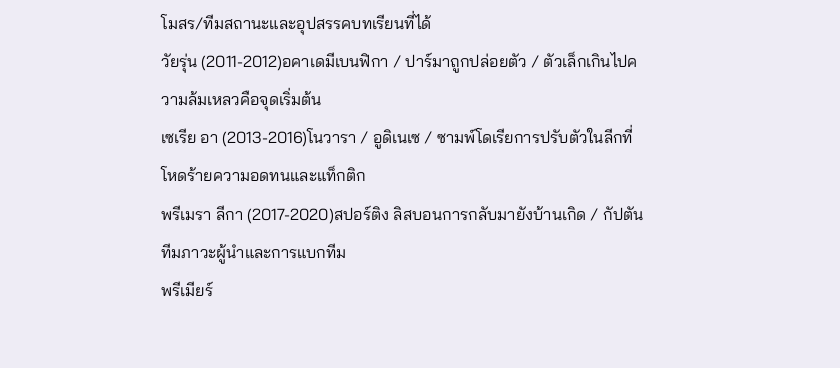โมสร/ทีมสถานะและอุปสรรคบทเรียนที่ได้
วัยรุ่น (2011-2012)อคาเดมีเบนฟิกา / ปาร์มาถูกปล่อยตัว / ตัวเล็กเกินไปความล้มเหลวคือจุดเริ่มต้น
เซเรีย อา (2013-2016)โนวารา / อูดิเนเซ / ซามพ์โดเรียการปรับตัวในลีกที่โหดร้ายความอดทนและแท็กติก
พรีเมรา ลีกา (2017-2020)สปอร์ติง ลิสบอนการกลับมายังบ้านเกิด / กัปตันทีมภาวะผู้นำและการแบกทีม
พรีเมียร์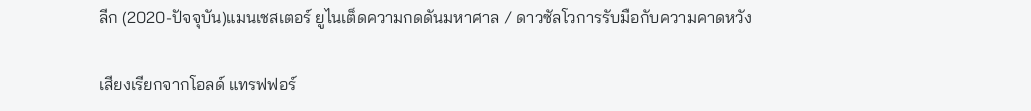ลีก (2020-ปัจจุบัน)แมนเชสเตอร์ ยูไนเต็ดความกดดันมหาศาล / ดาวซัลโวการรับมือกับความคาดหวัง

เสียงเรียกจากโอลด์ แทรฟฟอร์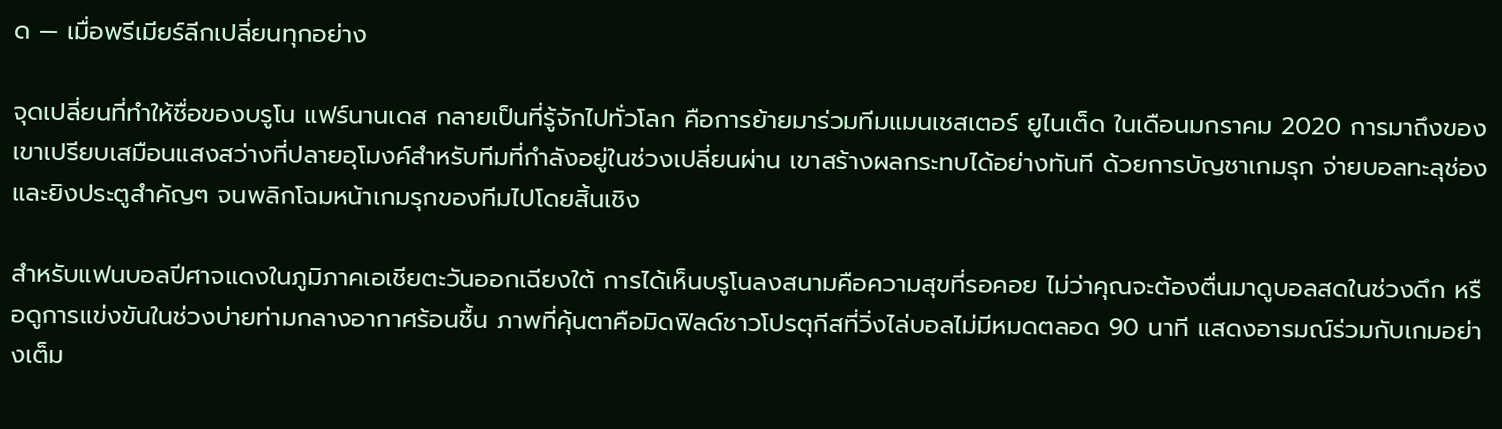ด — เมื่อพรีเมียร์ลีกเปลี่ยนทุกอย่าง

จุดเปลี่ยนที่ทำให้ชื่อของบรูโน แฟร์นานเดส กลายเป็นที่รู้จักไปทั่วโลก คือการย้ายมาร่วมทีมแมนเชสเตอร์ ยูไนเต็ด ในเดือนมกราคม 2020 การมาถึงของเขาเปรียบเสมือนแสงสว่างที่ปลายอุโมงค์สำหรับทีมที่กำลังอยู่ในช่วงเปลี่ยนผ่าน เขาสร้างผลกระทบได้อย่างทันที ด้วยการบัญชาเกมรุก จ่ายบอลทะลุช่อง และยิงประตูสำคัญๆ จนพลิกโฉมหน้าเกมรุกของทีมไปโดยสิ้นเชิง

สำหรับแฟนบอลปีศาจแดงในภูมิภาคเอเชียตะวันออกเฉียงใต้ การได้เห็นบรูโนลงสนามคือความสุขที่รอคอย ไม่ว่าคุณจะต้องตื่นมาดูบอลสดในช่วงดึก หรือดูการแข่งขันในช่วงบ่ายท่ามกลางอากาศร้อนชื้น ภาพที่คุ้นตาคือมิดฟิลด์ชาวโปรตุกีสที่วิ่งไล่บอลไม่มีหมดตลอด 90 นาที แสดงอารมณ์ร่วมกับเกมอย่างเต็ม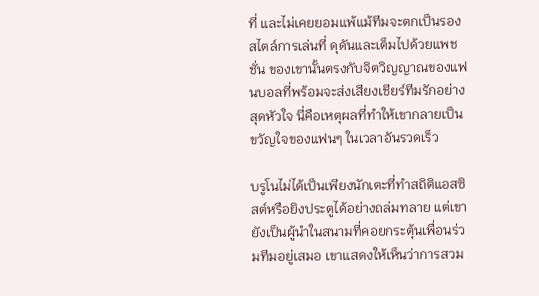ที่ และไม่เคยยอมแพ้แม้ทีมจะตกเป็นรอง สไตล์การเล่นที่ ดุดันและเต็มไปด้วยแพชชั่น ของเขานั้นตรงกับจิตวิญญาณของแฟนบอลที่พร้อมจะส่งเสียงเชียร์ทีมรักอย่างสุดหัวใจ นี่คือเหตุผลที่ทำให้เขากลายเป็นขวัญใจของแฟนๆ ในเวลาอันรวดเร็ว

บรูโนไม่ได้เป็นเพียงนักเตะที่ทำสถิติแอสซิสต์หรือยิงประตูได้อย่างถล่มทลาย แต่เขายังเป็นผู้นำในสนามที่คอยกระตุ้นเพื่อนร่วมทีมอยู่เสมอ เขาแสดงให้เห็นว่าการสวม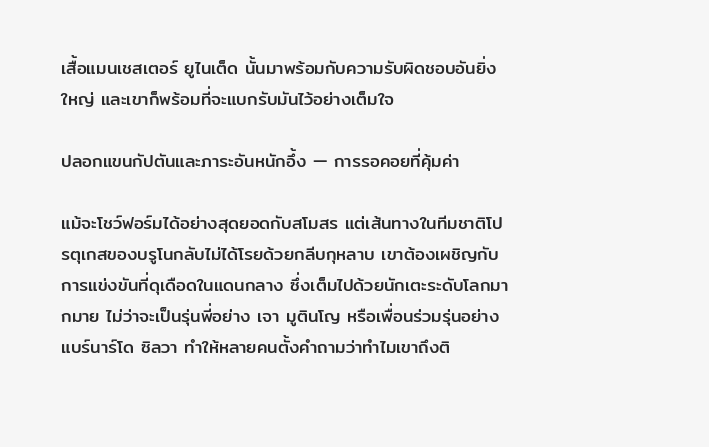เสื้อแมนเชสเตอร์ ยูไนเต็ด นั้นมาพร้อมกับความรับผิดชอบอันยิ่งใหญ่ และเขาก็พร้อมที่จะแบกรับมันไว้อย่างเต็มใจ

ปลอกแขนกัปตันและภาระอันหนักอึ้ง — การรอคอยที่คุ้มค่า

แม้จะโชว์ฟอร์มได้อย่างสุดยอดกับสโมสร แต่เส้นทางในทีมชาติโปรตุเกสของบรูโนกลับไม่ได้โรยด้วยกลีบกุหลาบ เขาต้องเผชิญกับการแข่งขันที่ดุเดือดในแดนกลาง ซึ่งเต็มไปด้วยนักเตะระดับโลกมากมาย ไม่ว่าจะเป็นรุ่นพี่อย่าง เจา มูตินโญ หรือเพื่อนร่วมรุ่นอย่าง แบร์นาร์โด ซิลวา ทำให้หลายคนตั้งคำถามว่าทำไมเขาถึงติ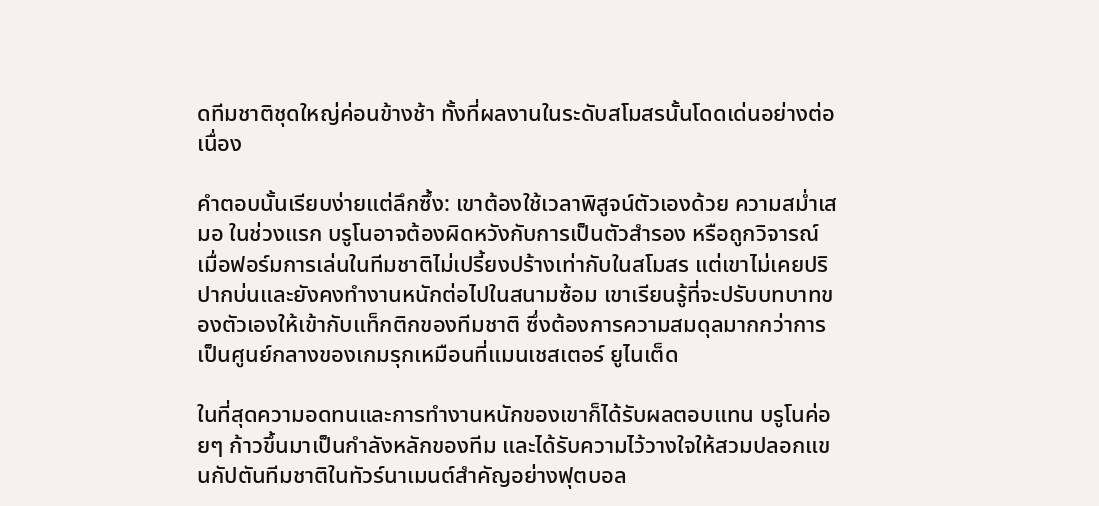ดทีมชาติชุดใหญ่ค่อนข้างช้า ทั้งที่ผลงานในระดับสโมสรนั้นโดดเด่นอย่างต่อเนื่อง

คำตอบนั้นเรียบง่ายแต่ลึกซึ้ง: เขาต้องใช้เวลาพิสูจน์ตัวเองด้วย ความสม่ำเสมอ ในช่วงแรก บรูโนอาจต้องผิดหวังกับการเป็นตัวสำรอง หรือถูกวิจารณ์เมื่อฟอร์มการเล่นในทีมชาติไม่เปรี้ยงปร้างเท่ากับในสโมสร แต่เขาไม่เคยปริปากบ่นและยังคงทำงานหนักต่อไปในสนามซ้อม เขาเรียนรู้ที่จะปรับบทบาทของตัวเองให้เข้ากับแท็กติกของทีมชาติ ซึ่งต้องการความสมดุลมากกว่าการเป็นศูนย์กลางของเกมรุกเหมือนที่แมนเชสเตอร์ ยูไนเต็ด

ในที่สุดความอดทนและการทำงานหนักของเขาก็ได้รับผลตอบแทน บรูโนค่อยๆ ก้าวขึ้นมาเป็นกำลังหลักของทีม และได้รับความไว้วางใจให้สวมปลอกแขนกัปตันทีมชาติในทัวร์นาเมนต์สำคัญอย่างฟุตบอล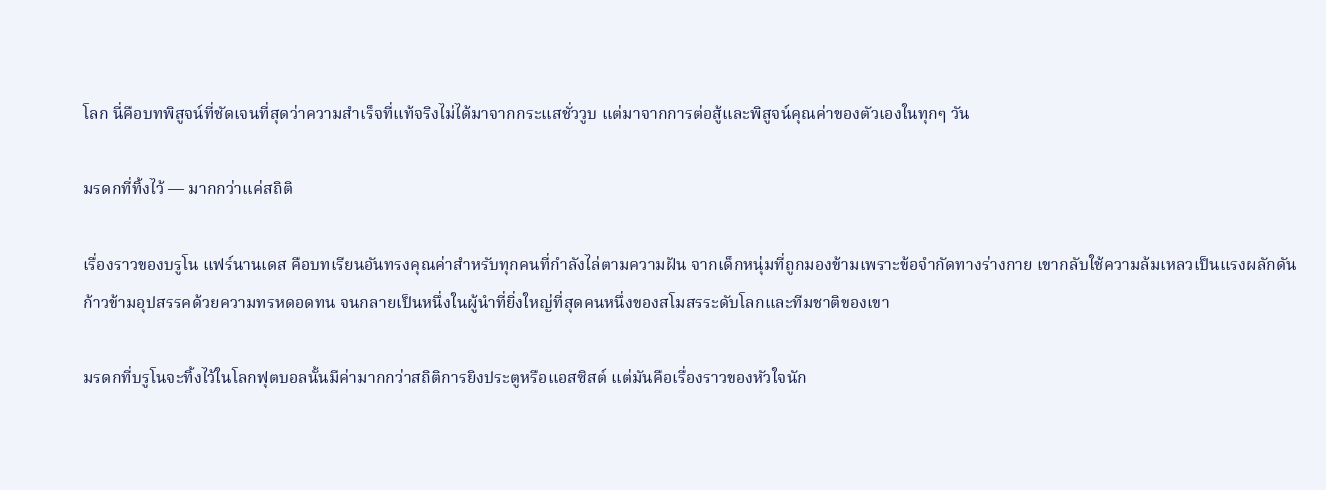โลก นี่คือบทพิสูจน์ที่ชัดเจนที่สุดว่าความสำเร็จที่แท้จริงไม่ได้มาจากกระแสชั่ววูบ แต่มาจากการต่อสู้และพิสูจน์คุณค่าของตัวเองในทุกๆ วัน

มรดกที่ทิ้งไว้ — มากกว่าแค่สถิติ

เรื่องราวของบรูโน แฟร์นานเดส คือบทเรียนอันทรงคุณค่าสำหรับทุกคนที่กำลังไล่ตามความฝัน จากเด็กหนุ่มที่ถูกมองข้ามเพราะข้อจำกัดทางร่างกาย เขากลับใช้ความล้มเหลวเป็นแรงผลักดัน ก้าวข้ามอุปสรรคด้วยความทรหดอดทน จนกลายเป็นหนึ่งในผู้นำที่ยิ่งใหญ่ที่สุดคนหนึ่งของสโมสรระดับโลกและทีมชาติของเขา

มรดกที่บรูโนจะทิ้งไว้ในโลกฟุตบอลนั้นมีค่ามากกว่าสถิติการยิงประตูหรือแอสซิสต์ แต่มันคือเรื่องราวของหัวใจนัก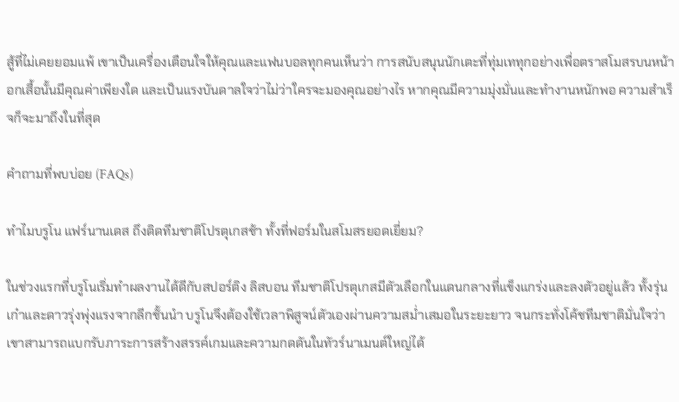สู้ที่ไม่เคยยอมแพ้ เขาเป็นเครื่องเตือนใจให้คุณและแฟนบอลทุกคนเห็นว่า การสนับสนุนนักเตะที่ทุ่มเททุกอย่างเพื่อตราสโมสรบนหน้าอกเสื้อนั้นมีคุณค่าเพียงใด และเป็นแรงบันดาลใจว่าไม่ว่าใครจะมองคุณอย่างไร หากคุณมีความมุ่งมั่นและทำงานหนักพอ ความสำเร็จก็จะมาถึงในที่สุด

คำถามที่พบบ่อย (FAQs)

ทำไมบรูโน แฟร์นานเดส ถึงติดทีมชาติโปรตุเกสช้า ทั้งที่ฟอร์มในสโมสรยอดเยี่ยม?

ในช่วงแรกที่บรูโนเริ่มทำผลงานได้ดีกับสปอร์ติง ลิสบอน ทีมชาติโปรตุเกสมีตัวเลือกในแดนกลางที่แข็งแกร่งและลงตัวอยู่แล้ว ทั้งรุ่นเก๋าและดาวรุ่งพุ่งแรงจากลีกชั้นนำ บรูโนจึงต้องใช้เวลาพิสูจน์ตัวเองผ่านความสม่ำเสมอในระยะยาว จนกระทั่งโค้ชทีมชาติมั่นใจว่าเขาสามารถแบกรับภาระการสร้างสรรค์เกมและความกดดันในทัวร์นาเมนต์ใหญ่ได้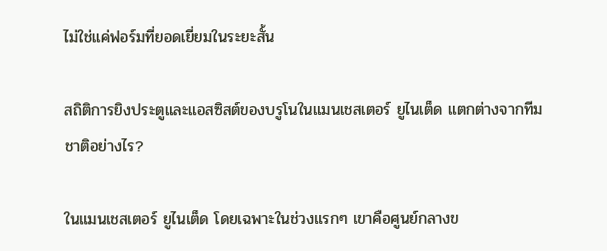ไม่ใช่แค่ฟอร์มที่ยอดเยี่ยมในระยะสั้น

สถิติการยิงประตูและแอสซิสต์ของบรูโนในแมนเชสเตอร์ ยูไนเต็ด แตกต่างจากทีมชาติอย่างไร?

ในแมนเชสเตอร์ ยูไนเต็ด โดยเฉพาะในช่วงแรกๆ เขาคือศูนย์กลางข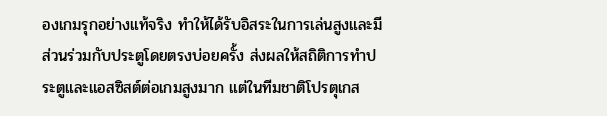องเกมรุกอย่างแท้จริง ทำให้ได้รับอิสระในการเล่นสูงและมีส่วนร่วมกับประตูโดยตรงบ่อยครั้ง ส่งผลให้สถิติการทำประตูและแอสซิสต์ต่อเกมสูงมาก แต่ในทีมชาติโปรตุเกส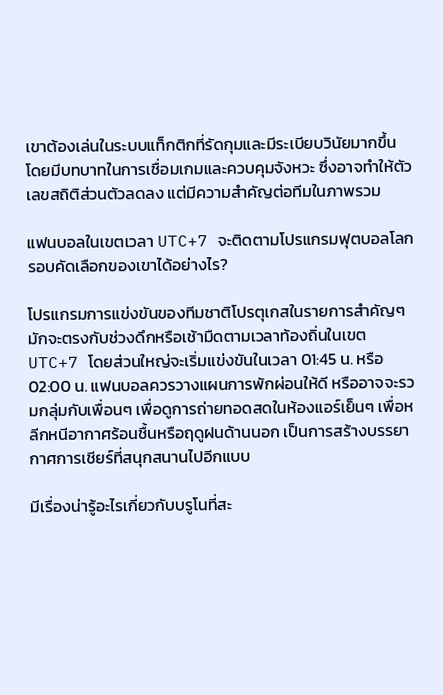เขาต้องเล่นในระบบแท็กติกที่รัดกุมและมีระเบียบวินัยมากขึ้น โดยมีบทบาทในการเชื่อมเกมและควบคุมจังหวะ ซึ่งอาจทำให้ตัวเลขสถิติส่วนตัวลดลง แต่มีความสำคัญต่อทีมในภาพรวม

แฟนบอลในเขตเวลา UTC+7 จะติดตามโปรแกรมฟุตบอลโลกรอบคัดเลือกของเขาได้อย่างไร?

โปรแกรมการแข่งขันของทีมชาติโปรตุเกสในรายการสำคัญๆ มักจะตรงกับช่วงดึกหรือเช้ามืดตามเวลาท้องถิ่นในเขต UTC+7 โดยส่วนใหญ่จะเริ่มแข่งขันในเวลา 01:45 น. หรือ 02:00 น. แฟนบอลควรวางแผนการพักผ่อนให้ดี หรืออาจจะรวมกลุ่มกับเพื่อนๆ เพื่อดูการถ่ายทอดสดในห้องแอร์เย็นๆ เพื่อหลีกหนีอากาศร้อนชื้นหรือฤดูฝนด้านนอก เป็นการสร้างบรรยากาศการเชียร์ที่สนุกสนานไปอีกแบบ

มีเรื่องน่ารู้อะไรเกี่ยวกับบรูโนที่สะ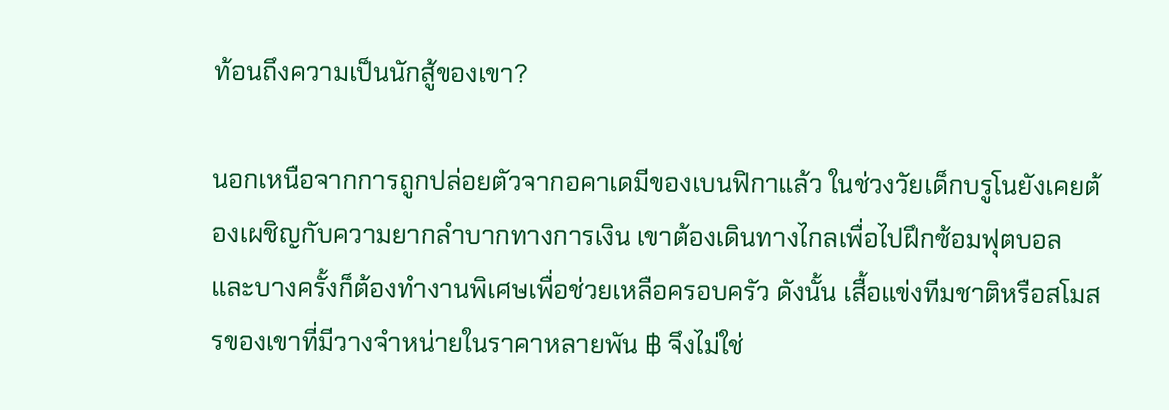ท้อนถึงความเป็นนักสู้ของเขา?

นอกเหนือจากการถูกปล่อยตัวจากอคาเดมีของเบนฟิกาแล้ว ในช่วงวัยเด็กบรูโนยังเคยต้องเผชิญกับความยากลำบากทางการเงิน เขาต้องเดินทางไกลเพื่อไปฝึกซ้อมฟุตบอล และบางครั้งก็ต้องทำงานพิเศษเพื่อช่วยเหลือครอบครัว ดังนั้น เสื้อแข่งทีมชาติหรือสโมสรของเขาที่มีวางจำหน่ายในราคาหลายพัน ฿ จึงไม่ใช่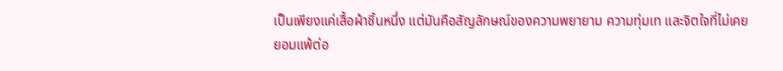เป็นเพียงแค่เสื้อผ้าชิ้นหนึ่ง แต่มันคือสัญลักษณ์ของความพยายาม ความทุ่มเท และจิตใจที่ไม่เคยยอมแพ้ต่อ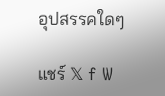อุปสรรคใดๆ

แชร์ 𝕏 f W